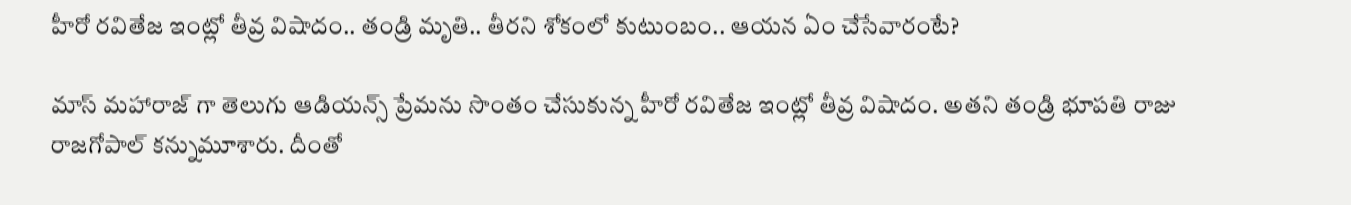హీరో రవితేజ ఇంట్లో తీవ్ర విషాదం.. తండ్రి మృతి.. తీర‌ని శోకంలో కుటుంబం.. ఆయ‌న ఏం చేసేవారంటే?

మాస్ మహారాజ్ గా తెలుగు ఆడియన్స్ ప్రేమను సొంతం చేసుకున్న హీరో రవితేజ ఇంట్లో తీవ్ర విషాదం. అతని తండ్రి భూపతి రాజు రాజగోపాల్ కన్నుమూశారు. దీంతో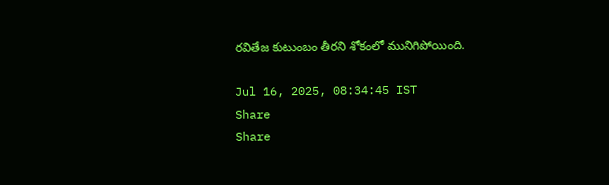రవితేజ కుటుంబం తీరని శోకంలో మునిగిపోయింది.

Jul 16, 2025, 08:34:45 IST
Share
Share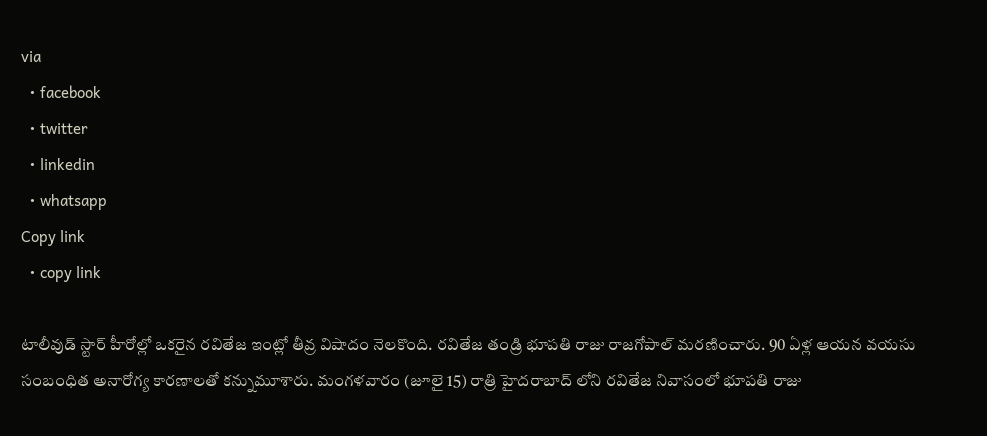via
  • facebook
  • twitter
  • linkedin
  • whatsapp
Copy link
  • copy link

టాలీవుడ్ స్టార్ హీరోల్లో ఒకరైన రవితేజ ఇంట్లో తీవ్ర విషాదం నెలకొంది. రవితేజ తండ్రి భూపతి రాజు రాజగోపాల్ మరణించారు. 90 ఏళ్ల ఆయన వయసు సంబంధిత అనారోగ్య కారణాలతో కన్నుమూశారు. మంగళవారం (జూలై 15) రాత్రి హైదరాబాద్ లోని రవితేజ నివాసంలో భూపతి రాజు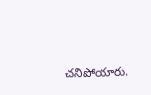చనిపోయారు.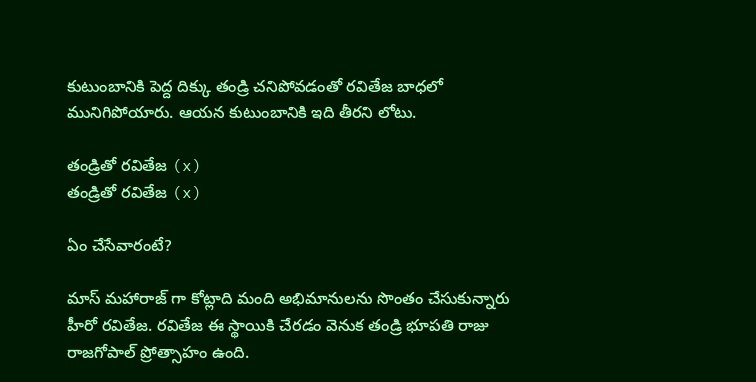కుటుంబానికి పెద్ద దిక్కు తండ్రి చనిపోవడంతో రవితేజ బాధలో మునిగిపోయారు. ఆయన కుటుంబానికి ఇది తీరని లోటు.

తండ్రితో రవితేజ (x)
తండ్రితో రవితేజ (x)

ఏం చేసేవారంటే?

మాస్ మహారాజ్ గా కోట్లాది మంది అభిమానులను సొంతం చేసుకున్నారు హీరో రవితేజ. రవితేజ ఈ స్థాయికి చేరడం వెనుక తండ్రి భూపతి రాజు రాజగోపాల్ ప్రోత్సాహం ఉంది.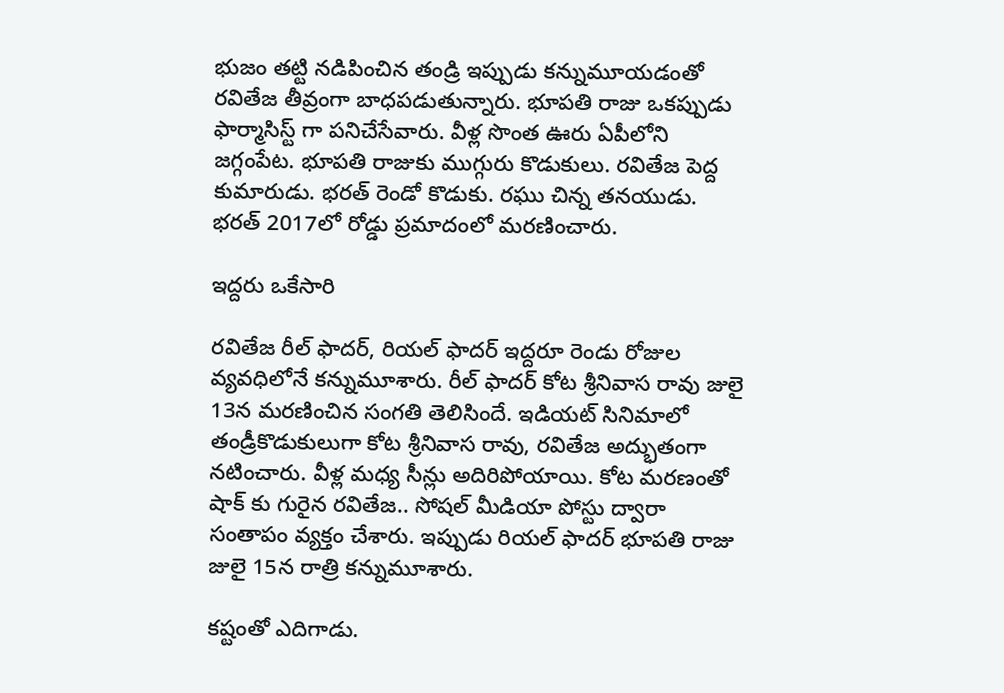భుజం తట్టి నడిపించిన తండ్రి ఇప్పుడు కన్నుమూయడంతో రవితేజ తీవ్రంగా బాధపడుతున్నారు. భూపతి రాజు ఒకప్పుడు ఫార్మాసిస్ట్ గా పనిచేసేవారు. వీళ్ల సొంత ఊరు ఏపీలోని జగ్గంపేట. భూపతి రాజుకు ముగ్గురు కొడుకులు. రవితేజ పెద్ద కుమారుడు. భరత్ రెండో కొడుకు. రఘు చిన్న తనయుడు. భరత్ 2017లో రోడ్డు ప్రమాదంలో మరణించారు.

ఇద్దరు ఒకేసారి

రవితేజ రీల్ ఫాదర్, రియల్ ఫాదర్ ఇద్దరూ రెండు రోజుల వ్యవధిలోనే కన్నుమూశారు. రీల్ ఫాదర్ కోట శ్రీనివాస రావు జులై 13న మరణించిన సంగతి తెలిసిందే. ఇడియట్ సినిమాలో తండ్రీకొడుకులుగా కోట శ్రీనివాస రావు, రవితేజ అద్భుతంగా నటించారు. వీళ్ల మధ్య సీన్లు అదిరిపోయాయి. కోట మరణంతో షాక్ కు గురైన రవితేజ.. సోషల్ మీడియా పోస్టు ద్వారా సంతాపం వ్యక్తం చేశారు. ఇప్పుడు రియల్ ఫాదర్ భూపతి రాజు జులై 15న రాత్రి కన్నుమూశారు.

కష్టంతో ఎదిగాడు.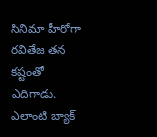సినిమా హీరోగా రవితేజ తన కష్టంతో ఎదిగాడు. ఎలాంటి బ్యాక్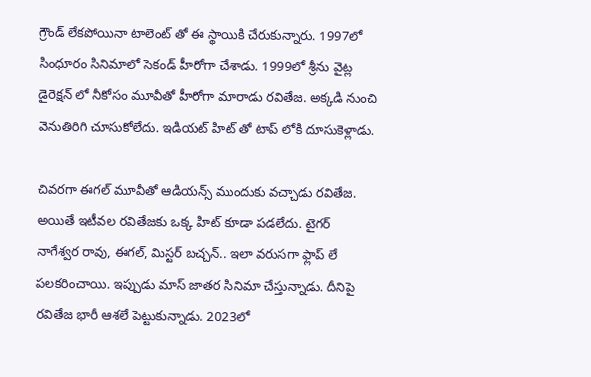గ్రౌండ్ లేకపోయినా టాలెంట్ తో ఈ స్థాయికి చేరుకున్నారు. 1997లో సింధూరం సినిమాలో సెకండ్ హీరోగా చేశాడు. 1999లో శ్రీను వైట్ల డైరెక్షన్ లో నీకోసం మూవీతో హీరోగా మారాడు రవితేజ. అక్కడి నుంచి వెనుతిరిగి చూసుకోలేదు. ఇడియట్ హిట్ తో టాప్ లోకి దూసుకెళ్లాడు.

చివరగా ఈగల్ మూవీతో ఆడియన్స్ ముందుకు వచ్చాడు రవితేజ. అయితే ఇటీవల రవితేజకు ఒక్క హిట్ కూడా పడలేదు. టైగర్ నాగేశ్వర రావు, ఈగల్, మిస్టర్ బచ్చన్.. ఇలా వరుసగా ఫ్లాప్ లే పలకరించాయి. ఇప్పుడు మాస్ జాతర సినిమా చేస్తున్నాడు. దీనిపై రవితేజ భారీ ఆశలే పెట్టుకున్నాడు. 2023లో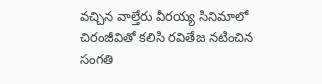వచ్చిన వాల్తేరు వీరయ్య సినిమాలో చిరంజీవితో కలిసి రవితేజ నటించిన సంగతి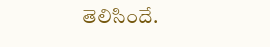తెలిసిందే.